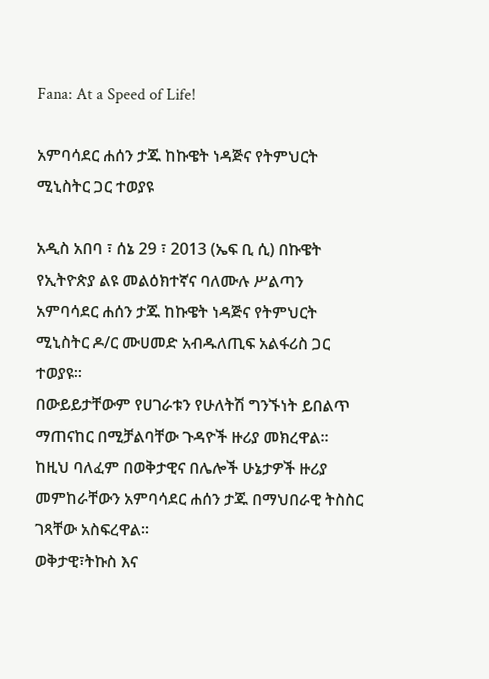Fana: At a Speed of Life!

አምባሳደር ሐሰን ታጁ ከኩዌት ነዳጅና የትምህርት ሚኒስትር ጋር ተወያዩ

አዲስ አበባ ፣ ሰኔ 29 ፣ 2013 (ኤፍ ቢ ሲ) በኩዌት የኢትዮጵያ ልዩ መልዕክተኛና ባለሙሉ ሥልጣን አምባሳደር ሐሰን ታጁ ከኩዌት ነዳጅና የትምህርት ሚኒስትር ዶ/ር ሙሀመድ አብዱለጢፍ አልፋሪስ ጋር ተወያዩ፡፡
በውይይታቸውም የሀገራቱን የሁለትሽ ግንኙነት ይበልጥ ማጠናከር በሚቻልባቸው ጉዳዮች ዙሪያ መክረዋል፡፡
ከዚህ ባለፈም በወቅታዊና በሌሎች ሁኔታዎች ዙሪያ መምከራቸውን አምባሳደር ሐሰን ታጁ በማህበራዊ ትስስር ገጻቸው አስፍረዋል፡፡
ወቅታዊ፣ትኩስ እና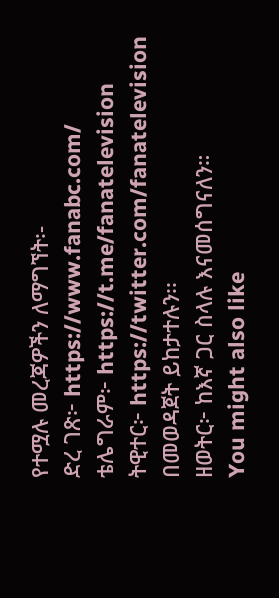የተሟሉ መረጃዎችን ለማግኘት፡-
ድረ ገጽ፦ https://www.fanabc.com/
ቴሌግራም፦ https://t.me/fanatelevision
ትዊተር፦ https://twitter.com/fanatelevision በመወዳጀት ይከታተሉን፡፡
ዘወትር፦ ከእኛ ጋር ስላሉ እናመሰግናለን።
You might also like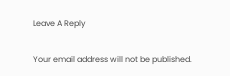Leave A Reply

Your email address will not be published.